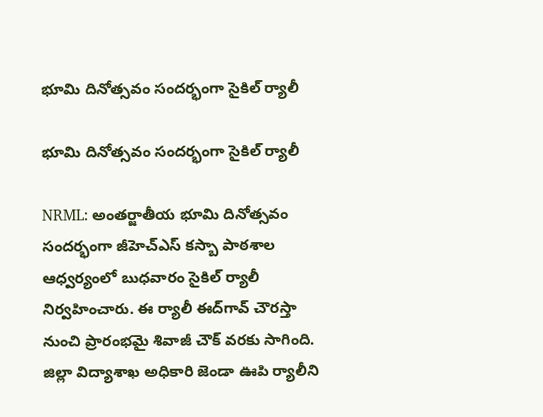భూమి దినోత్సవం సందర్భంగా సైకిల్ ర్యాలీ

భూమి దినోత్సవం సందర్భంగా సైకిల్ ర్యాలీ

NRML: అంతర్జాతీయ భూమి దినోత్సవం సందర్భంగా జీహెచ్‌ఎస్ కస్బా పాఠశాల ఆధ్వర్యంలో బుధవారం సైకిల్ ర్యాలీ నిర్వహించారు. ఈ ర్యాలీ ఈద్‌గావ్ చౌరస్తా నుంచి ప్రారంభమై శివాజీ చౌక్ వరకు సాగింది. జిల్లా విద్యాశాఖ అధికారి జెండా ఊపి ర్యాలీని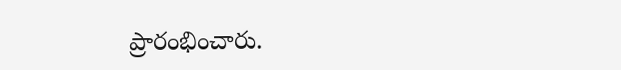ప్రారంభించారు.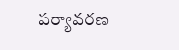పర్యావరణ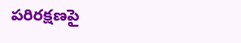పరిరక్షణపై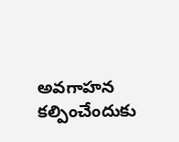అవగాహన కల్పించేందుకు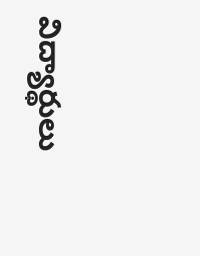విద్యార్థులు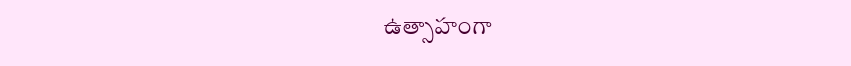ఉత్సాహంగా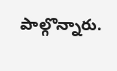పాల్గొన్నారు.